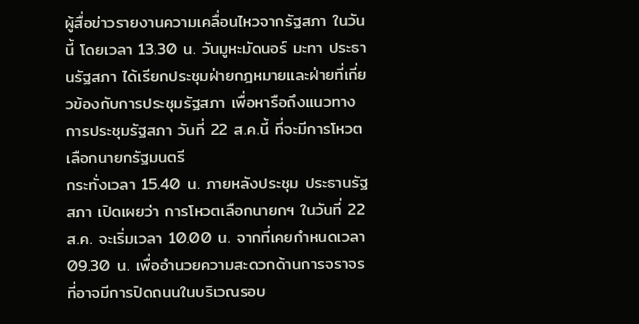ผู้สื่อข่าวรายงานความเคลื่อนไหวจากรัฐสภา ในวันนี้ โดยเวลา 13.30 น. วันมูหะมัดนอร์ มะทา ประธานรัฐสภา ได้เรียกประชุมฝ่ายกฎหมายและฝ่ายที่เกี่ยวข้องกับการประชุมรัฐสภา เพื่อหารือถึงแนวทางการประชุมรัฐสภา วันที่ 22 ส.ค.นี้ ที่จะมีการโหวตเลือกนายกรัฐมนตรี
กระทั่งเวลา 15.40 น. ภายหลังประชุม ประธานรัฐสภา เปิดเผยว่า การโหวตเลือกนายกฯ ในวันที่ 22 ส.ค. จะเริ่มเวลา 10.00 น. จากที่เคยกำหนดเวลา 09.30 น. เพื่ออำนวยความสะดวกด้านการจราจร ที่อาจมีการปิดถนนในบริเวณรอบ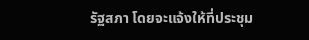รัฐสภา โดยจะแจ้งให้ที่ประชุม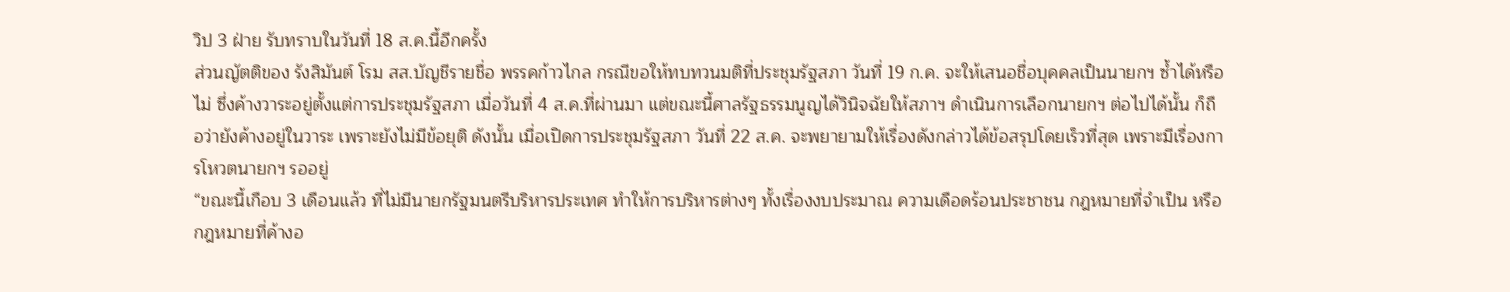วิป 3 ฝ่าย รับทราบในวันที่ 18 ส.ค.นี้อีกครั้ง
ส่วนญัตติของ รังสิมันต์ โรม สส.บัญชีรายชื่อ พรรคก้าวไกล กรณีขอให้ทบทวนมติที่ประชุมรัฐสภา วันที่ 19 ก.ค. จะให้เสนอชื่อบุคคลเป็นนายกฯ ซ้ำได้หรือไม่ ซึ่งค้างวาระอยู่ตั้งแต่การประชุมรัฐสภา เมื่อวันที่ 4 ส.ค.ที่ผ่านมา แต่ขณะนี้ศาลรัฐธรรมนูญได้วินิจฉัยให้สภาฯ ดำเนินการเลือกนายกฯ ต่อไปได้นั้น ก็ถือว่ายังค้างอยู่ในวาระ เพราะยังไม่มีข้อยุติ ดังนั้น เมื่อเปิดการประชุมรัฐสภา วันที่ 22 ส.ค. จะพยายามให้เรื่องดังกล่าวได้ข้อสรุปโดยเร็วที่สุด เพราะมีเรื่องการโหวตนายกฯ รออยู่
“ขณะนี้เกือบ 3 เดือนแล้ว ที่ไม่มีนายกรัฐมนตรีบริหารประเทศ ทำให้การบริหารต่างๆ ทั้งเรื่องงบประมาณ ความเดือดร้อนประชาชน กฎหมายที่จำเป็น หรือกฎหมายที่ค้างอ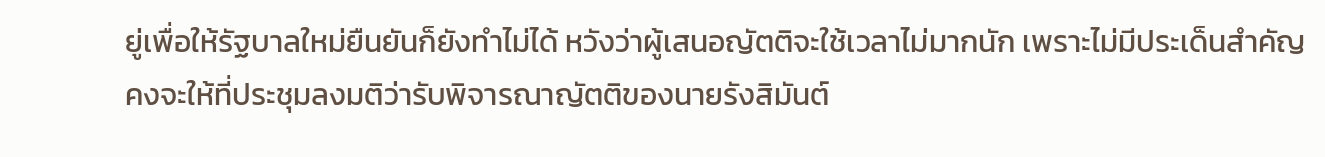ยู่เพื่อให้รัฐบาลใหม่ยืนยันก็ยังทำไม่ได้ หวังว่าผู้เสนอญัตติจะใช้เวลาไม่มากนัก เพราะไม่มีประเด็นสำคัญ คงจะให้ที่ประชุมลงมติว่ารับพิจารณาญัตติของนายรังสิมันต์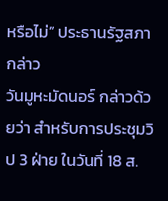หรือไม่” ประธานรัฐสภา กล่าว
วันมูหะมัดนอร์ กล่าวด้วยว่า สำหรับการประชุมวิป 3 ฝ่าย ในวันที่ 18 ส.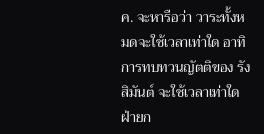ค. จะหารือว่า วาระทั้งหมดจะใช้เวลาเท่าใด อาทิ การทบทวนญัตติของ รังสิมันต์ จะใช้เวลาเท่าใด ฝ่ายก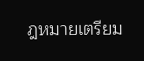ฎหมายเตรียม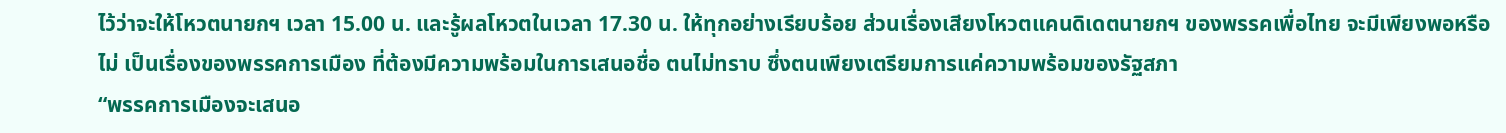ไว้ว่าจะให้โหวตนายกฯ เวลา 15.00 น. และรู้ผลโหวตในเวลา 17.30 น. ให้ทุกอย่างเรียบร้อย ส่วนเรื่องเสียงโหวตแคนดิเดตนายกฯ ของพรรคเพื่อไทย จะมีเพียงพอหรือไม่ เป็นเรื่องของพรรคการเมือง ที่ต้องมีความพร้อมในการเสนอชื่อ ตนไม่ทราบ ซึ่งตนเพียงเตรียมการแค่ความพร้อมของรัฐสภา
“พรรคการเมืองจะเสนอ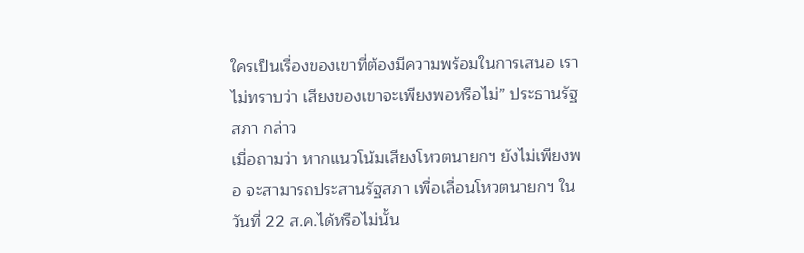ใครเป็นเรื่องของเขาที่ต้องมีความพร้อมในการเสนอ เราไม่ทราบว่า เสียงของเขาจะเพียงพอหรือไม่” ประธานรัฐสภา กล่าว
เมื่อถามว่า หากแนวโน้มเสียงโหวตนายกฯ ยังไม่เพียงพอ จะสามารถประสานรัฐสภา เพื่อเลื่อนโหวตนายกฯ ในวันที่ 22 ส.ค.ได้หรือไม่นั้น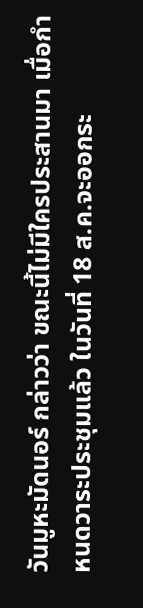วันมูหะมัดนอร์ กล่าวว่า ขณะนี้ไม่มีใครประสานมา เมื่อกำหนดวาระประชุมแล้ว ในวันที่ 18 ส.ค.จะออกระ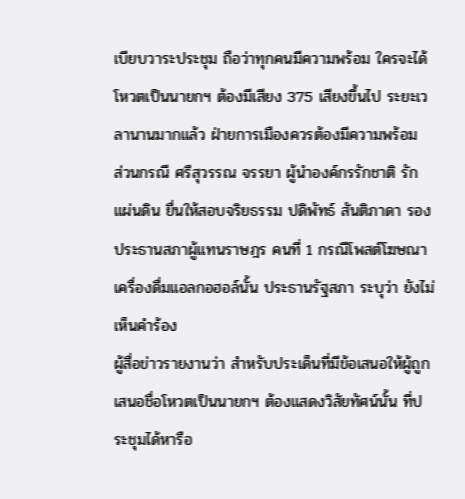เบียบวาระประชุม ถือว่าทุกคนมีความพร้อม ใครจะได้โหวตเป็นนายกฯ ต้องมีเสียง 375 เสียงขึ้นไป ระยะเวลานานมากแล้ว ฝ่ายการเมืองควรต้องมีความพร้อม
ส่วนกรณี ศรีสุวรรณ จรรยา ผู้นำองค์กรรักชาติ รักแผ่นดิน ยื่นให้สอบจริยธรรม ปดิพัทธ์ สันติภาดา รองประธานสภาผู้แทนราษฎร คนที่ 1 กรณีโพสต์โฆษณาเครื่องดื่มแอลกอฮอล์นั้น ประธานรัฐสภา ระบุว่า ยังไม่เห็นคำร้อง
ผู้สื่อข่าวรายงานว่า สำหรับประเด็นที่มีข้อเสนอให้ผู้ถูกเสนอชื่อโหวตเป็นนายกฯ ต้องแสดงวิสัยทัศน์นั้น ที่ประชุมได้หารือ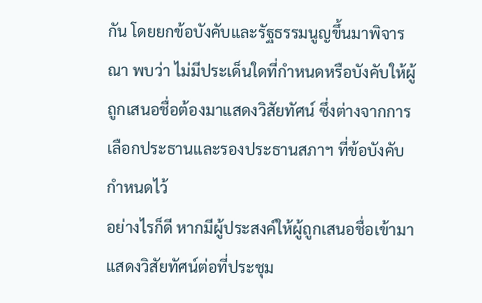กัน โดยยกข้อบังคับและรัฐธรรมนูญขึ้นมาพิจารณา พบว่า ไม่มีประเด็นใดที่กำหนดหรือบังคับให้ผู้ถูกเสนอชื่อต้องมาแสดงวิสัยทัศน์ ซึ่งต่างจากการเลือกประธานและรองประธานสภาฯ ที่ข้อบังคับกำหนดไว้
อย่างไรก็ดี หากมีผู้ประสงค์ให้ผู้ถูกเสนอชื่อเข้ามาแสดงวิสัยทัศน์ต่อที่ประชุม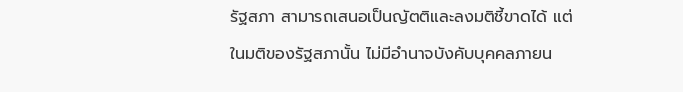รัฐสภา สามารถเสนอเป็นญัตติและลงมติชี้ขาดได้ แต่ในมติของรัฐสภานั้น ไม่มีอำนาจบังคับบุคคลภายน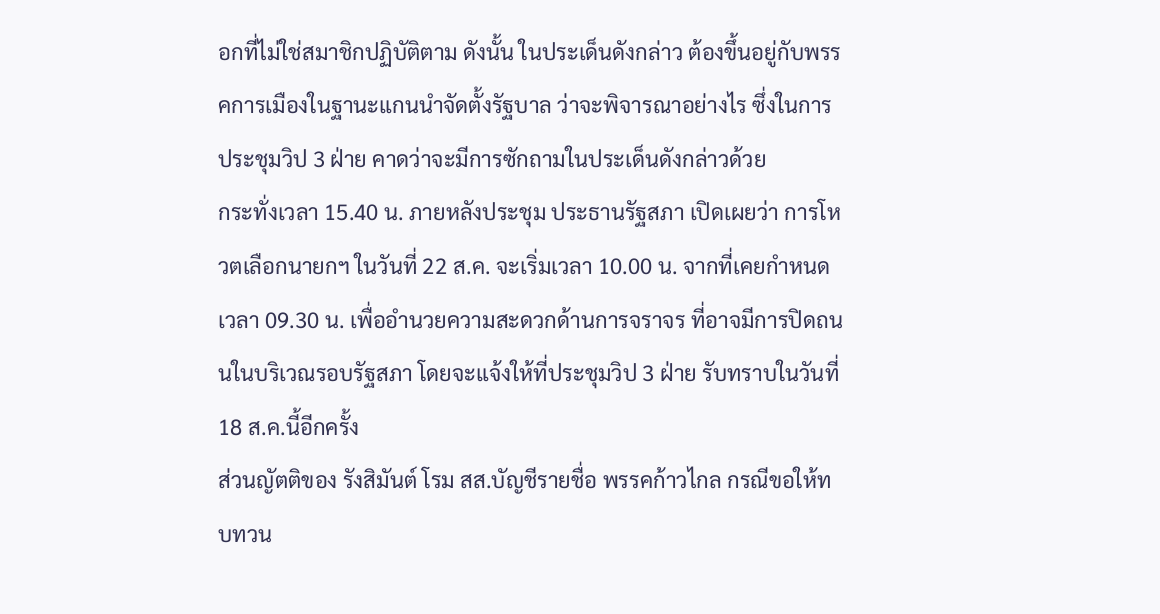อกที่ไม่ใช่สมาชิกปฏิบัติตาม ดังนั้น ในประเด็นดังกล่าว ต้องขึ้นอยู่กับพรรคการเมืองในฐานะแกนนำจัดตั้งรัฐบาล ว่าจะพิจารณาอย่างไร ซึ่งในการประชุมวิป 3 ฝ่าย คาดว่าจะมีการซักถามในประเด็นดังกล่าวด้วย
กระทั่งเวลา 15.40 น. ภายหลังประชุม ประธานรัฐสภา เปิดเผยว่า การโหวตเลือกนายกฯ ในวันที่ 22 ส.ค. จะเริ่มเวลา 10.00 น. จากที่เคยกำหนดเวลา 09.30 น. เพื่ออำนวยความสะดวกด้านการจราจร ที่อาจมีการปิดถนนในบริเวณรอบรัฐสภา โดยจะแจ้งให้ที่ประชุมวิป 3 ฝ่าย รับทราบในวันที่ 18 ส.ค.นี้อีกครั้ง
ส่วนญัตติของ รังสิมันต์ โรม สส.บัญชีรายชื่อ พรรคก้าวไกล กรณีขอให้ทบทวน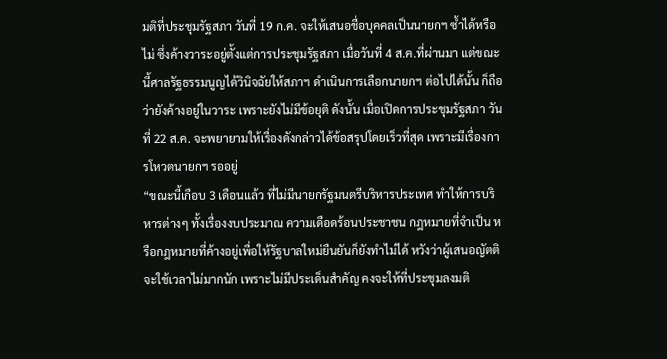มติที่ประชุมรัฐสภา วันที่ 19 ก.ค. จะให้เสนอชื่อบุคคลเป็นนายกฯ ซ้ำได้หรือไม่ ซึ่งค้างวาระอยู่ตั้งแต่การประชุมรัฐสภา เมื่อวันที่ 4 ส.ค.ที่ผ่านมา แต่ขณะนี้ศาลรัฐธรรมนูญได้วินิจฉัยให้สภาฯ ดำเนินการเลือกนายกฯ ต่อไปได้นั้น ก็ถือว่ายังค้างอยู่ในวาระ เพราะยังไม่มีข้อยุติ ดังนั้น เมื่อเปิดการประชุมรัฐสภา วันที่ 22 ส.ค. จะพยายามให้เรื่องดังกล่าวได้ข้อสรุปโดยเร็วที่สุด เพราะมีเรื่องการโหวตนายกฯ รออยู่
“ขณะนี้เกือบ 3 เดือนแล้ว ที่ไม่มีนายกรัฐมนตรีบริหารประเทศ ทำให้การบริหารต่างๆ ทั้งเรื่องงบประมาณ ความเดือดร้อนประชาชน กฎหมายที่จำเป็น หรือกฎหมายที่ค้างอยู่เพื่อให้รัฐบาลใหม่ยืนยันก็ยังทำไม่ได้ หวังว่าผู้เสนอญัตติจะใช้เวลาไม่มากนัก เพราะไม่มีประเด็นสำคัญ คงจะให้ที่ประชุมลงมติ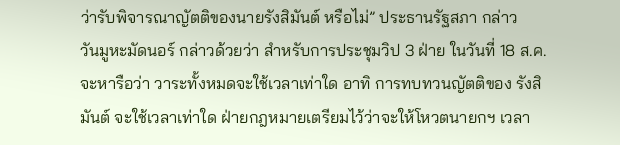ว่ารับพิจารณาญัตติของนายรังสิมันต์ หรือไม่” ประธานรัฐสภา กล่าว
วันมูหะมัดนอร์ กล่าวด้วยว่า สำหรับการประชุมวิป 3 ฝ่าย ในวันที่ 18 ส.ค. จะหารือว่า วาระทั้งหมดจะใช้เวลาเท่าใด อาทิ การทบทวนญัตติของ รังสิมันต์ จะใช้เวลาเท่าใด ฝ่ายกฎหมายเตรียมไว้ว่าจะให้โหวตนายกฯ เวลา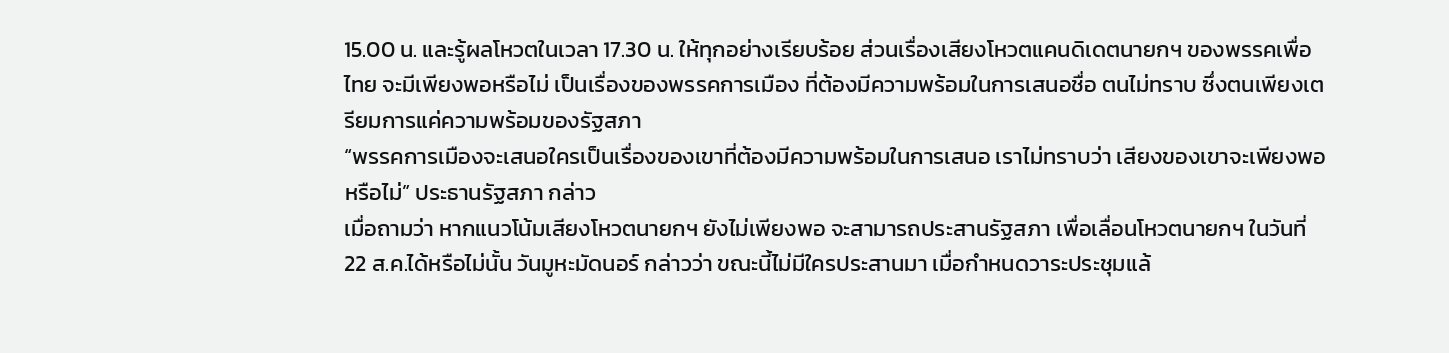15.00 น. และรู้ผลโหวตในเวลา 17.30 น. ให้ทุกอย่างเรียบร้อย ส่วนเรื่องเสียงโหวตแคนดิเดตนายกฯ ของพรรคเพื่อไทย จะมีเพียงพอหรือไม่ เป็นเรื่องของพรรคการเมือง ที่ต้องมีความพร้อมในการเสนอชื่อ ตนไม่ทราบ ซึ่งตนเพียงเตรียมการแค่ความพร้อมของรัฐสภา
“พรรคการเมืองจะเสนอใครเป็นเรื่องของเขาที่ต้องมีความพร้อมในการเสนอ เราไม่ทราบว่า เสียงของเขาจะเพียงพอหรือไม่” ประธานรัฐสภา กล่าว
เมื่อถามว่า หากแนวโน้มเสียงโหวตนายกฯ ยังไม่เพียงพอ จะสามารถประสานรัฐสภา เพื่อเลื่อนโหวตนายกฯ ในวันที่ 22 ส.ค.ได้หรือไม่นั้น วันมูหะมัดนอร์ กล่าวว่า ขณะนี้ไม่มีใครประสานมา เมื่อกำหนดวาระประชุมแล้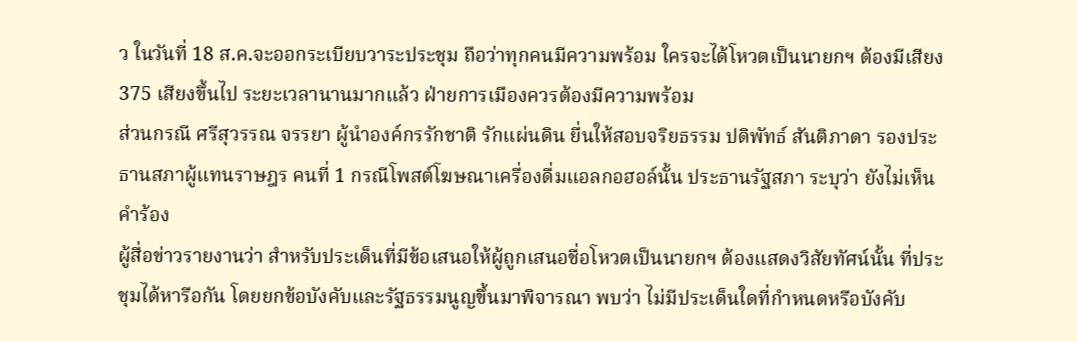ว ในวันที่ 18 ส.ค.จะออกระเบียบวาระประชุม ถือว่าทุกคนมีความพร้อม ใครจะได้โหวตเป็นนายกฯ ต้องมีเสียง 375 เสียงขึ้นไป ระยะเวลานานมากแล้ว ฝ่ายการเมืองควรต้องมีความพร้อม
ส่วนกรณี ศรีสุวรรณ จรรยา ผู้นำองค์กรรักชาติ รักแผ่นดิน ยื่นให้สอบจริยธรรม ปดิพัทธ์ สันติภาดา รองประธานสภาผู้แทนราษฎร คนที่ 1 กรณีโพสต์โฆษณาเครื่องดื่มแอลกอฮอล์นั้น ประธานรัฐสภา ระบุว่า ยังไม่เห็นคำร้อง
ผู้สื่อข่าวรายงานว่า สำหรับประเด็นที่มีข้อเสนอให้ผู้ถูกเสนอชื่อโหวตเป็นนายกฯ ต้องแสดงวิสัยทัศน์นั้น ที่ประชุมได้หารือกัน โดยยกข้อบังคับและรัฐธรรมนูญขึ้นมาพิจารณา พบว่า ไม่มีประเด็นใดที่กำหนดหรือบังคับ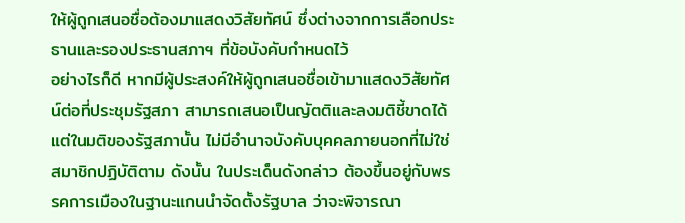ให้ผู้ถูกเสนอชื่อต้องมาแสดงวิสัยทัศน์ ซึ่งต่างจากการเลือกประธานและรองประธานสภาฯ ที่ข้อบังคับกำหนดไว้
อย่างไรก็ดี หากมีผู้ประสงค์ให้ผู้ถูกเสนอชื่อเข้ามาแสดงวิสัยทัศน์ต่อที่ประชุมรัฐสภา สามารถเสนอเป็นญัตติและลงมติชี้ขาดได้ แต่ในมติของรัฐสภานั้น ไม่มีอำนาจบังคับบุคคลภายนอกที่ไม่ใช่สมาชิกปฏิบัติตาม ดังนั้น ในประเด็นดังกล่าว ต้องขึ้นอยู่กับพรรคการเมืองในฐานะแกนนำจัดตั้งรัฐบาล ว่าจะพิจารณา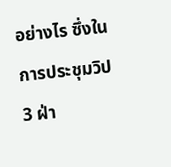อย่างไร ซึ่งในการประชุมวิป 3 ฝ่า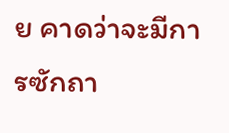ย คาดว่าจะมีการซักถา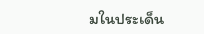มในประเด็น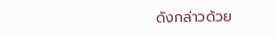ดังกล่าวด้วย